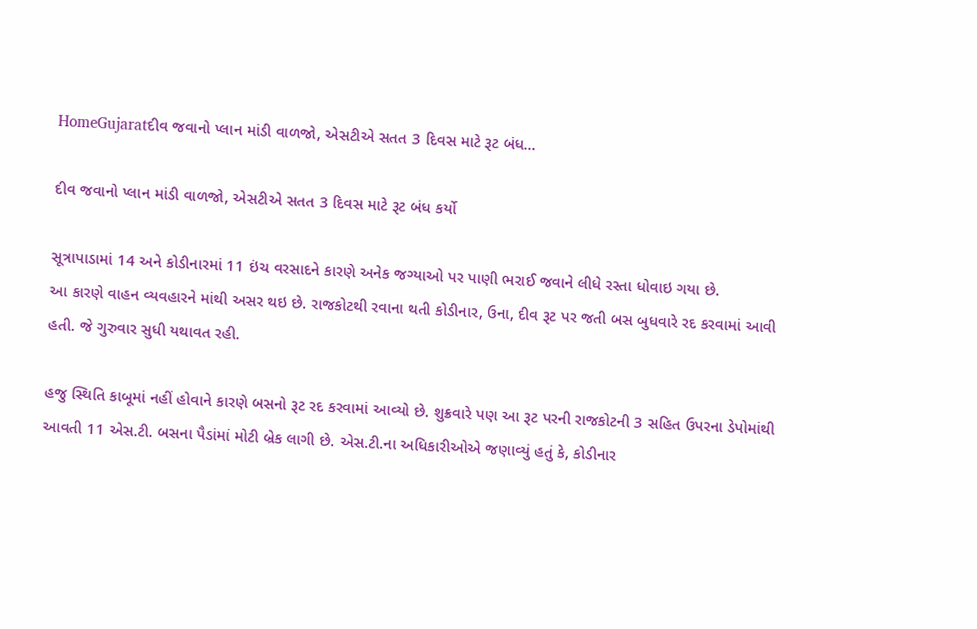HomeGujaratદીવ જવાનો પ્લાન માંડી વાળજો, એસટીએ સતત 3 દિવસ માટે રૂટ બંધ...

દીવ જવાનો પ્લાન માંડી વાળજો, એસટીએ સતત 3 દિવસ માટે રૂટ બંધ કર્યો

સૂત્રાપાડામાં 14 અને કોડીનારમાં 11 ઇંચ વરસાદને કારણે અનેક જગ્યાઓ પર પાણી ભરાઈ જવાને લીધે રસ્તા ધોવાઇ ગયા છે.
આ કારણે વાહન વ્યવહારને માંથી અસર થઇ છે. રાજકોટથી રવાના થતી કોડીનાર, ઉના, દીવ રૂટ પર જતી બસ બુધવારે રદ કરવામાં આવી હતી. જે ગુરુવાર સુધી યથાવત રહી.

હજુ સ્થિતિ કાબૂમાં નહીં હોવાને કારણે બસનો રૂટ રદ કરવામાં આવ્યો છે. શુક્રવારે પણ આ રૂટ પરની રાજકોટની 3 સહિત ઉપરના ડેપોમાંથી આવતી 11 એસ.ટી. બસના પૈડાંમાં મોટી બ્રેક લાગી છે. એસ.ટી.ના અધિકારીઓએ જણાવ્યું હતું કે, કોડીનાર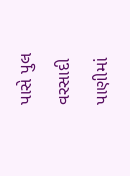પાસે પુલ વરસાદી પાણીમાં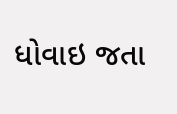ધોવાઇ જતા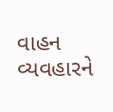વાહન વ્યવહારને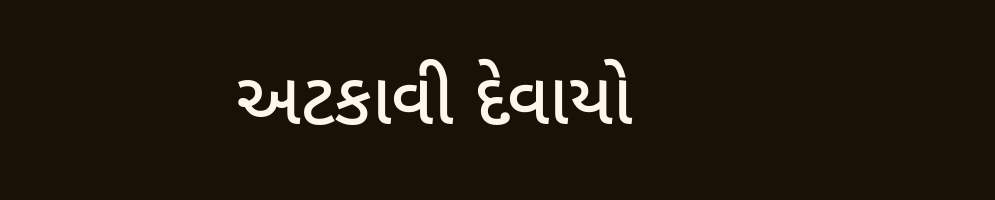અટકાવી દેવાયો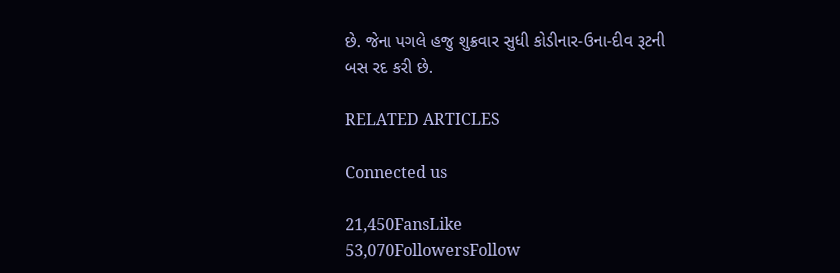છે. જેના પગલે હજુ શુક્રવાર સુધી કોડીનાર-ઉના-દીવ રૂટની બસ રદ કરી છે.

RELATED ARTICLES

Connected us

21,450FansLike
53,070FollowersFollow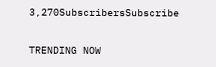3,270SubscribersSubscribe

TRENDING NOW